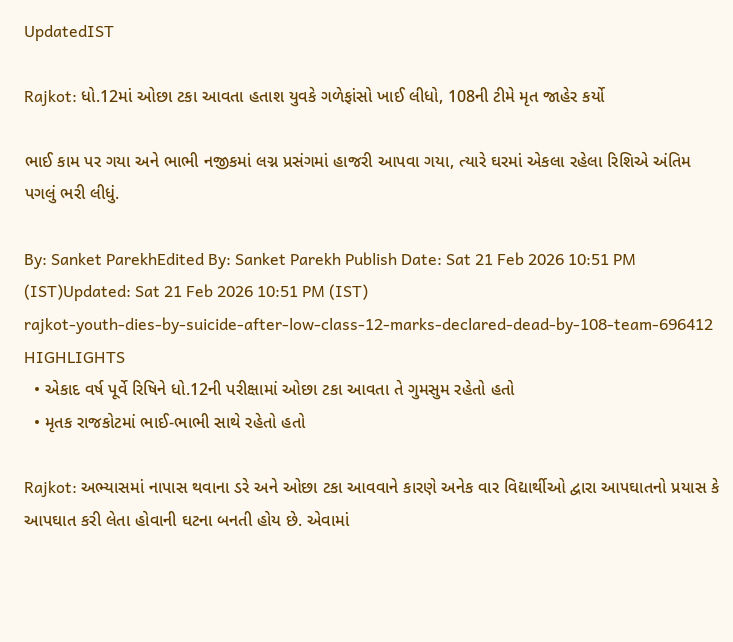UpdatedIST

Rajkot: ધો.12માં ઓછા ટકા આવતા હતાશ યુવકે ગળેફાંસો ખાઈ લીધો, 108ની ટીમે મૃત જાહેર કર્યો

ભાઈ કામ પર ગયા અને ભાભી નજીકમાં લગ્ન પ્રસંગમાં હાજરી આપવા ગયા, ત્યારે ઘરમાં એકલા રહેલા રિશિએ અંતિમ પગલું ભરી લીધું.

By: Sanket ParekhEdited By: Sanket Parekh Publish Date: Sat 21 Feb 2026 10:51 PM (IST)Updated: Sat 21 Feb 2026 10:51 PM (IST)
rajkot-youth-dies-by-suicide-after-low-class-12-marks-declared-dead-by-108-team-696412
HIGHLIGHTS
  • એકાદ વર્ષ પૂર્વે રિષિને ધો.12ની પરીક્ષામાં ઓછા ટકા આવતા તે ગુમસુમ રહેતો હતો
  • મૃતક રાજકોટમાં ભાઈ-ભાભી સાથે રહેતો હતો

Rajkot: અભ્યાસમાં નાપાસ થવાના ડરે અને ઓછા ટકા આવવાને કારણે અનેક વાર વિદ્યાર્થીઓ દ્વારા આપઘાતનો પ્રયાસ કે આપઘાત કરી લેતા હોવાની ઘટના બનતી હોય છે. એવામાં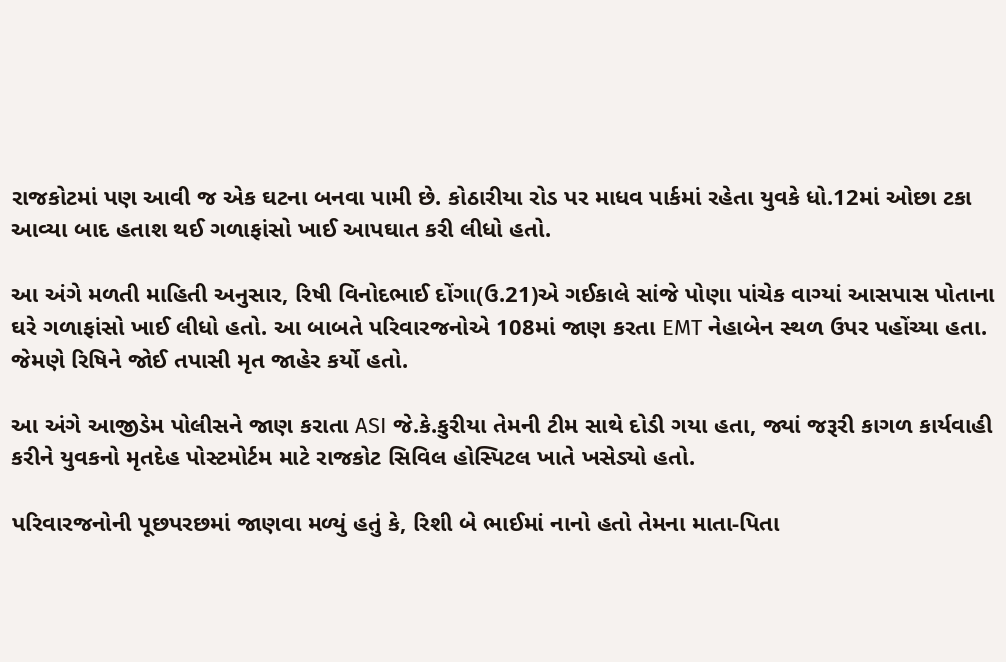રાજકોટમાં પણ આવી જ એક ઘટના બનવા પામી છે. કોઠારીયા રોડ પર માધવ પાર્કમાં રહેતા યુવકે ધો.12માં ઓછા ટકા આવ્યા બાદ હતાશ થઈ ગળાફાંસો ખાઈ આપઘાત કરી લીધો હતો.

આ અંગે મળતી માહિતી અનુસાર, રિષી વિનોદભાઈ દોંગા(ઉ.21)એ ગઈકાલે સાંજે પોણા પાંચેક વાગ્યાં આસપાસ પોતાના ઘરે ગળાફાંસો ખાઈ લીધો હતો. આ બાબતે પરિવારજનોએ 108માં જાણ કરતા EMT નેહાબેન સ્થળ ઉપર પહોંચ્યા હતા. જેમણે રિષિને જોઈ તપાસી મૃત જાહેર કર્યો હતો.

આ અંગે આજીડેમ પોલીસને જાણ કરાતા ASI જે.કે.કુરીયા તેમની ટીમ સાથે દોડી ગયા હતા, જ્યાં જરૂરી કાગળ કાર્યવાહી કરીને યુવકનો મૃતદેહ પોસ્ટમોર્ટમ માટે રાજકોટ સિવિલ હોસ્પિટલ ખાતે ખસેડ્યો હતો.

પરિવારજનોની પૂછપરછમાં જાણવા મળ્યું હતું કે, રિશી બે ભાઈમાં નાનો હતો તેમના માતા-પિતા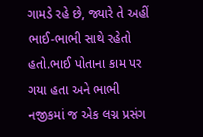ગામડે રહે છે, જ્યારે તે અહીં ભાઈ-ભાભી સાથે રહેતો હતો.ભાઈ પોતાના કામ પર ગયા હતા અને ભાભી નજીકમાં જ એક લગ્ન પ્રસંગ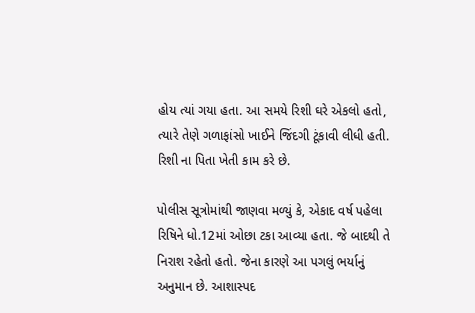હોય ત્યાં ગયા હતા. આ સમયે રિશી ઘરે એકલો હતો, ત્યારે તેણે ગળાફાંસો ખાઈને જિંદગી ટૂંકાવી લીધી હતી. રિશી ના પિતા ખેતી કામ કરે છે.

પોલીસ સૂત્રોમાંથી જાણવા મળ્યું કે, એકાદ વર્ષ પહેલા રિષિને ધો.12માં ઓછા ટકા આવ્યા હતા. જે બાદથી તે નિરાશ રહેતો હતો. જેના કારણે આ પગલું ભર્યાનું અનુમાન છે. આશાસ્પદ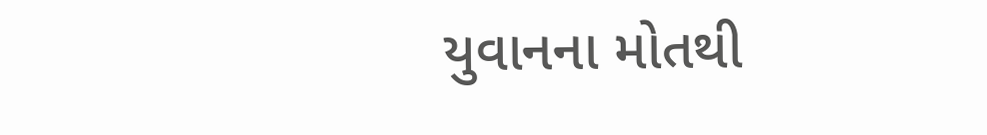યુવાનના મોતથી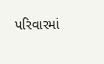પરિવારમાં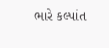ભારે કલ્પાંત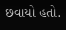છવાયો હતો.